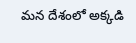మన దేశంలో అక్కడి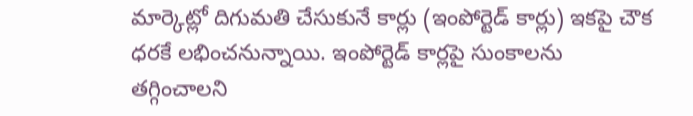మార్కెట్లో దిగుమతి చేసుకునే కార్లు (ఇంపోర్టెడ్ కార్లు) ఇకపై చౌక ధరకే లభించనున్నాయి. ఇంపోర్టెడ్ కార్లపై సుంకాలను తగ్గించాలని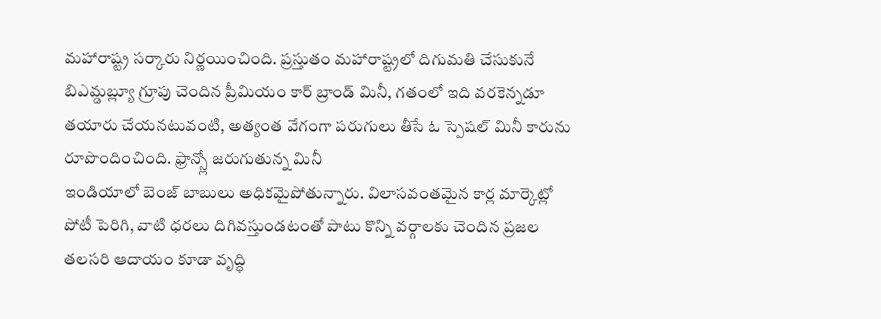మహారాష్ట్ర సర్కారు నిర్ణయించింది. ప్రస్తుతం మహారాష్ట్రలో దిగుమతి చేసుకునే
బిఎమ్డబ్ల్యూ గ్రూపు చెందిన ప్రీమియం కార్ బ్రాండ్ మినీ, గతంలో ఇది వరకెన్నడూ తయారు చేయనటువంటి, అత్యంత వేగంగా పరుగులు తీసే ఓ స్పెషల్ మినీ కారును రూపొందించింది. ఫ్రాన్స్లో జరుగుతున్న మినీ
ఇండియాలో బెంజ్ బాబులు అధికమైపోతున్నారు. విలాసవంతమైన కార్ల మార్కెట్లో పోటీ పెరిగి, వాటి ధరలు దిగివస్తుండటంతో పాటు కొన్ని వర్గాలకు చెందిన ప్రజల తలసరి ఆదాయం కూడా వృద్ధి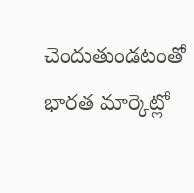చెందుతుండటంతో భారత మార్కెట్లో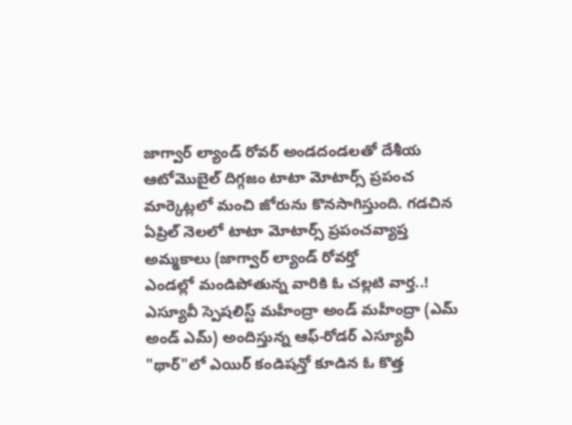జాగ్వార్ ల్యాండ్ రోవర్ అండదండలతో దేశీయ ఆటోమొబైల్ దిగ్గజం టాటా మోటార్స్ ప్రపంచ మార్కెట్లలో మంచి జోరును కొనసాగిస్తుంది. గడచిన ఏప్రిల్ నెలలో టాటా మోటార్స్ ప్రపంచవ్యాప్త అమ్మకాలు (జాగ్వార్ ల్యాండ్ రోవర్తో
ఎండల్లో మండిపోతున్న వారికి ఓ చల్లటి వార్త..! ఎస్యూవీ స్పెషలిస్ట్ మహీంద్రా అండ్ మహీంద్రా (ఎమ్ అండ్ ఎమ్) అందిస్తున్న ఆఫ్-రోడర్ ఎస్యూవీ "థార్"లో ఎయిర్ కండిషన్తో కూడిన ఓ కొత్త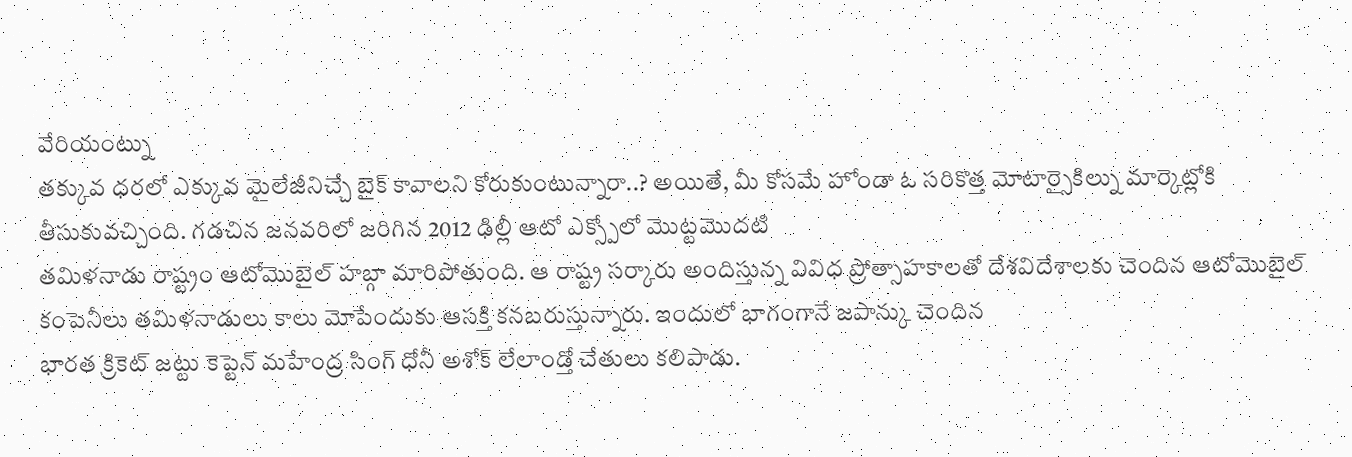వేరియంట్ను
తక్కువ ధరలో ఎక్కువ మైలేజీనిచ్చే బైక్ కావాలని కోరుకుంటున్నారా..? అయితే, మీ కోసమే హోండా ఓ సరికొత్త మోటార్సైకిల్ను మార్కెట్లోకి తీసుకువచ్చింది. గడచిన జనవరిలో జరిగిన 2012 ఢిల్లీ ఆటో ఎక్స్పోలో మొట్టమొదటి
తమిళనాడు రాష్ట్రం ఆటోమొబైల్ హబ్గా మారిపోతుంది. ఆ రాష్ట్ర సర్కారు అందిస్తున్న వివిధ ప్రోత్సాహకాలతో దేశవిదేశాలకు చెందిన ఆటోమొబైల్ కంపెనీలు తమిళనాడులు కాలు మోపేందుకు ఆసక్తి కనబరుస్తున్నారు. ఇందులో భాగంగానే జపాన్కు చెందిన
భారత క్రికెట్ జట్టు కెప్టెన్ మహేంద్ర సింగ్ ధోనీ అశోక్ లేలాండ్తో చేతులు కలిపాడు.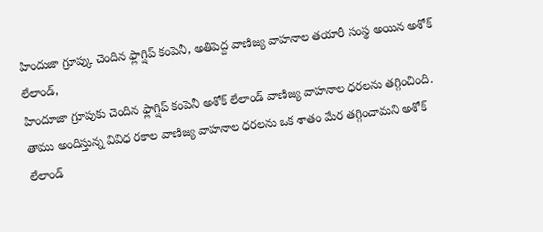హిందుజా గ్రూప్కు చెందిన ఫ్లాగ్షిప్ కంపెనీ, అతిపెద్ద వాణిజ్య వాహనాల తయారీ సంస్థ అయిన అశోక్ లేలాండ్,
హిందూజా గ్రూపుకు చెందిన ఫ్లాగ్షిప్ కంపెనీ అశోక్ లేలాండ్ వాణిజ్య వాహనాల ధరలను తగ్గించింది. తాము అందిస్తున్న వివిధ రకాల వాణిజ్య వాహనాల ధరలను ఒక శాతం మేర తగ్గించామని అశోక్ లేలాండ్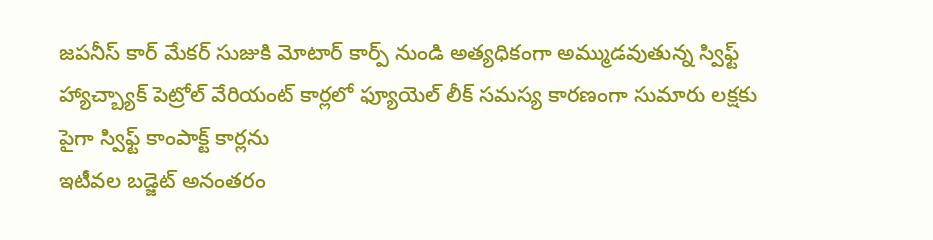జపనీస్ కార్ మేకర్ సుజుకి మోటార్ కార్ప్ నుండి అత్యధికంగా అమ్ముడవుతున్న స్విఫ్ట్ హ్యాచ్బ్యాక్ పెట్రోల్ వేరియంట్ కార్లలో ఫ్యూయెల్ లీక్ సమస్య కారణంగా సుమారు లక్షకు పైగా స్విఫ్ట్ కాంపాక్ట్ కార్లను
ఇటీవల బడ్జెట్ అనంతరం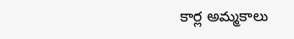కార్ల అమ్మకాలు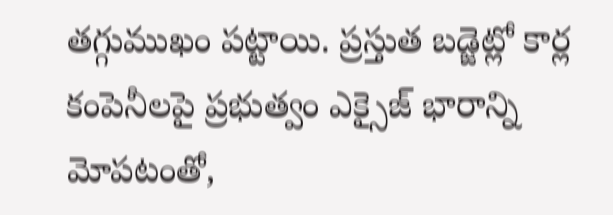తగ్గుముఖం పట్టాయి. ప్రస్తుత బడ్జెట్లో కార్ల కంపెనీలపై ప్రభుత్వం ఎక్సైజ్ భారాన్ని మోపటంతో,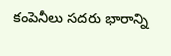కంపెనీలు సదరు భారాన్ని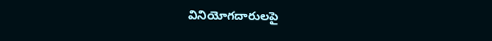వినియోగదారులపై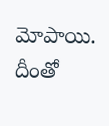మోపాయి. దీంతో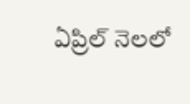ఏప్రిల్ నెలలో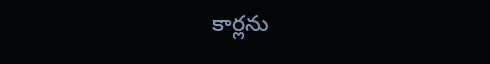కార్లను